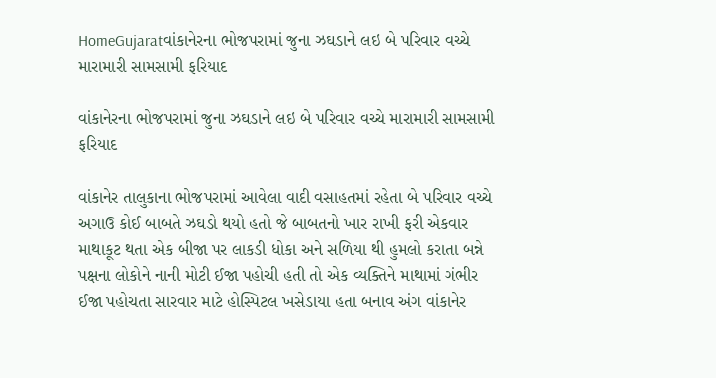HomeGujaratવાંકાનેરના ભોજપરામાં જુના ઝઘડાને લઇ બે પરિવાર વચ્ચે મારામારી સામસામી ફરિયાદ

વાંકાનેરના ભોજપરામાં જુના ઝઘડાને લઇ બે પરિવાર વચ્ચે મારામારી સામસામી ફરિયાદ

વાંકાનેર તાલુકાના ભોજપરામાં આવેલા વાદી વસાહતમાં રહેતા બે પરિવાર વચ્ચે અગાઉ કોઈ બાબતે ઝઘડો થયો હતો જે બાબતનો ખાર રાખી ફરી એકવાર માથાકૂટ થતા એક બીજા પર લાકડી ધોકા અને સળિયા થી હુમલો કરાતા બન્ને પક્ષના લોકોને નાની મોટી ઈજા પહોચી હતી તો એક વ્યક્તિને માથામાં ગંભીર ઈજા પહોચતા સારવાર માટે હોસ્પિટલ ખસેડાયા હતા બનાવ અંગ વાંકાનેર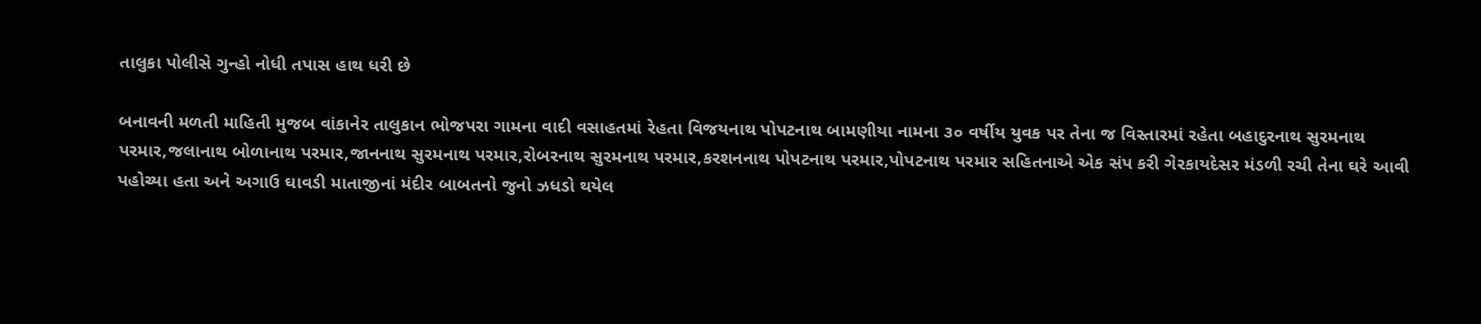તાલુકા પોલીસે ગુન્હો નોધી તપાસ હાથ ધરી છે

બનાવની મળતી માહિતી મુજબ વાંકાનેર તાલુકાન ભોજપરા ગામના વાદી વસાહતમાં રેહતા વિજયનાથ પોપટનાથ બામણીયા નામના ૩૦ વર્ષીય યુવક પર તેના જ વિસ્તારમાં રહેતા બહાદુરનાથ સુરમનાથ પરમાર,જલાનાથ બોળાનાથ પરમાર,જાનનાથ સુરમનાથ પરમાર,રોબરનાથ સુરમનાથ પરમાર,કરશનનાથ પોપટનાથ પરમાર,પોપટનાથ પરમાર સહિતનાએ એક સંપ કરી ગેરકાયદેસર મંડળી રચી તેના ઘરે આવી પહોચ્યા હતા અને અગાઉ ઘાવડી માતાજીનાં મંદીર બાબતનો જુનો ઝધડો થયેલ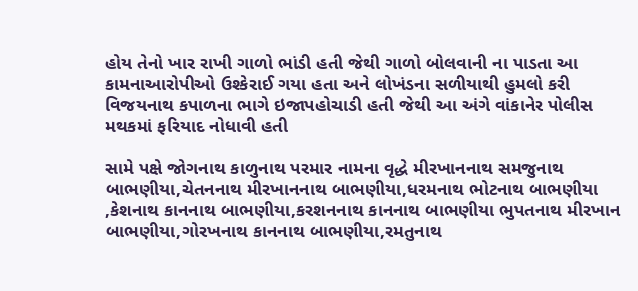હોય તેનો ખાર રાખી ગાળો ભાંડી હતી જેથી ગાળો બોલવાની ના પાડતા આ કામનાઆરોપીઓ ઉશ્કેરાઈ ગયા હતા અને લોખંડના સળીયાથી હુમલો કરી વિજયનાથ કપાળના ભાગે ઇજાપહોચાડી હતી જેથી આ અંગે વાંકાનેર પોલીસ મથકમાં ફરિયાદ નોધાવી હતી

સામે પક્ષે જોગનાથ કાળુનાથ પરમાર નામના વૃદ્ધે મીરખાનનાથ સમજુનાથ બાભણીયા,ચેતનનાથ મીરખાનનાથ બાભણીયા,ધરમનાથ ભોટનાથ બાભણીયા ,કેશનાથ કાનનાથ બાભણીયા,કરશનનાથ કાનનાથ બાભણીયા ભુપતનાથ મીરખાન બાભણીયા,ગોરખનાથ કાનનાથ બાભણીયા,રમતુનાથ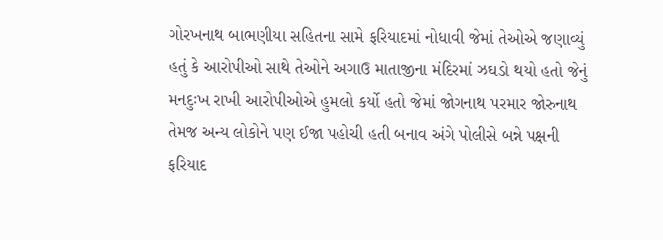ગોરખનાથ બાભણીયા સહિતના સામે ફરિયાદમાં નોધાવી જેમાં તેઓએ જણાવ્યું હતું કે આરોપીઓ સાથે તેઓને અગાઉ માતાજીના મંદિરમાં ઝઘડો થયો હતો જેનું મનદુઃખ રાખી આરોપીઓએ હુમલો કર્યો હતો જેમાં જોગનાથ પરમાર જોરુનાથ તેમજ અન્ય લોકોને પણ ઈજા પહોચી હતી બનાવ અંગે પોલીસે બન્ને પક્ષની ફરિયાદ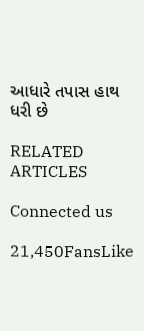આધારે તપાસ હાથ ધરી છે

RELATED ARTICLES

Connected us

21,450FansLike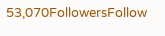53,070FollowersFollow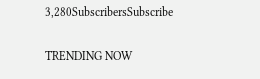3,280SubscribersSubscribe

TRENDING NOW